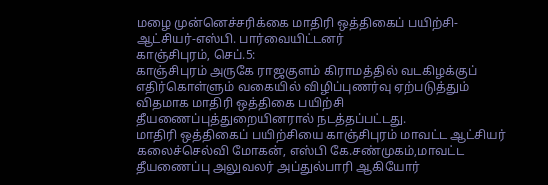மழை முன்னெச்சரிக்கை மாதிரி ஒத்திகைப் பயிற்சி-ஆட்சியர்-எஸ்பி. பார்வையிட்டனர்
காஞ்சிபுரம், செப்.5:
காஞ்சிபுரம் அருகே ராஜகுளம் கிராமத்தில் வடகிழக்குப் எதிர்கொள்ளும் வகையில் விழிப்புணர்வு ஏற்படுத்தும் விதமாக மாதிரி ஒத்திகை பயிற்சி தீயணைப்புத்துறையினரால் நடத்தப்பட்டது.
மாதிரி ஒத்திகைப் பயிற்சியை காஞ்சிபுரம் மாவட்ட ஆட்சியர் கலைச்செல்வி மோகன், எஸ்பி கே.சண்முகம்,மாவட்ட தீயணைப்பு அலுவலர் அப்துல்பாரி ஆகியோர்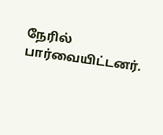நேரில் பார்வையிட்டனர்.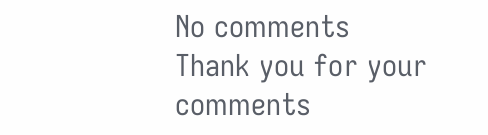No comments
Thank you for your comments